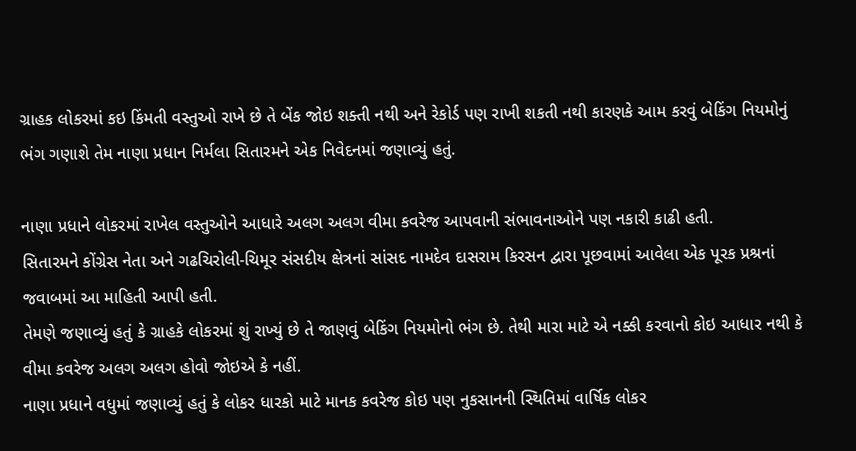ગ્રાહક લોકરમાં કઇ કિંમતી વસ્તુઓ રાખે છે તે બેંક જોઇ શક્તી નથી અને રેકોર્ડ પણ રાખી શકતી નથી કારણકે આમ કરવું બેકિંગ નિયમોનું ભંગ ગણાશે તેમ નાણા પ્રધાન નિર્મલા સિતારમને એક નિવેદનમાં જણાવ્યું હતું.

નાણા પ્રધાને લોકરમાં રાખેલ વસ્તુઓને આધારે અલગ અલગ વીમા કવરેજ આપવાની સંભાવનાઓને પણ નકારી કાઢી હતી.
સિતારમને કોંગ્રેસ નેતા અને ગઢચિરોલી-ચિમૂર સંસદીય ક્ષેત્રનાં સાંસદ નામદેવ દાસરામ કિરસન દ્વારા પૂછવામાં આવેલા એક પૂરક પ્રશ્રનાં જવાબમાં આ માહિતી આપી હતી.
તેમણે જણાવ્યું હતું કે ગ્રાહકે લોકરમાં શું રાખ્યું છે તે જાણવું બેકિંગ નિયમોનો ભંગ છે. તેથી મારા માટે એ નક્કી કરવાનો કોઇ આધાર નથી કે વીમા કવરેજ અલગ અલગ હોવો જોઇએ કે નહીં.
નાણા પ્રધાને વધુમાં જણાવ્યું હતું કે લોકર ધારકો માટે માનક કવરેજ કોઇ પણ નુકસાનની સ્થિતિમાં વાર્ષિક લોકર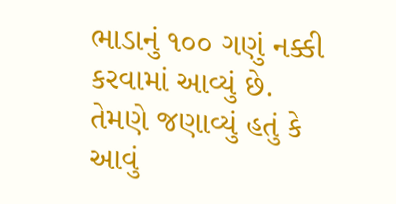ભાડાનું ૧૦૦ ગણું નક્કી કરવામાં આવ્યું છે.
તેમણે જણાવ્યું હતું કે આવું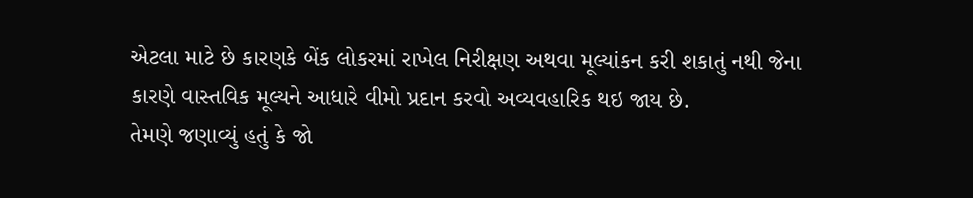એટલા માટે છે કારણકે બેંક લોકરમાં રાખેલ નિરીક્ષણ અથવા મૂલ્યાંકન કરી શકાતું નથી જેના કારણે વાસ્તવિક મૂલ્યને આધારે વીમો પ્રદાન કરવો અવ્યવહારિક થઇ જાય છે.
તેમણે જણાવ્યું હતું કે જો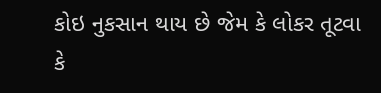કોઇ નુકસાન થાય છે જેમ કે લોકર તૂટવા કે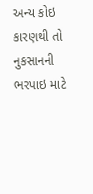અન્ય કોઇ કારણથી તો નુકસાનની ભરપાઇ માટે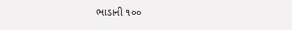ભાડાની ૧૦૦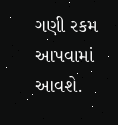ગણી રકમ આપવામાં આવશે.